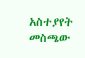አስተያየት መስጫው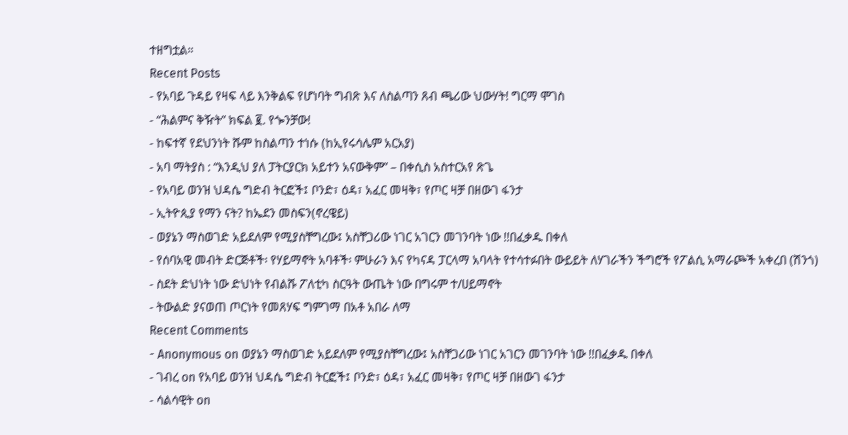ተዘግቷል።
Recent Posts
- የአባይ ጉዳይ የዛፍ ላይ እንቅልፍ የሆነባት ግብጽ እና ለስልጣን ጸብ ጫሪው ህውሃት! ግርማ ሞገስ
- “ሕልምና ቅዥት” ክፍል ፪. የጐንቻው!
- ከፍተኛ የደህንነት ሹም ከስልጣን ተነሱ (ከኢየሩሳሌም አርአያ)
- አባ ማትያስ : “እንዲህ ያለ ፓትርያርክ አይተን አናውቅም” – በቀሲስ አስተርአየ ጽጌ
- የአባይ ወንዝ ህዳሴ ግድብ ትርፎች፤ ቦንድ፣ ዕዳ፣ አፈር መዛቅ፣ የጦር ዛቻ በዘውገ ፋንታ
- ኢትዮጲያ የማን ናት? ከኤደን መስፍን(ኖረዌይ)
- ወያኔን ማስወገድ አይደለም የሚያስቸግረው፤ አስቸጋሪው ነገር አገርን መገንባት ነው !!በፈቃዱ በቀለ
- የሰባአዊ መብት ድርጅቶች፡ የሃይማኖት አባቶች፡ ምሁራን እና የካናዳ ፓርላማ አባላት የተሳተፉበት ውይይት ለሃገራችን ችግሮች የፖልሲ አማራጮች አቀረበ (ሽንጎ)
- ስደት ድህነት ነው ድህነት የብልሹ ፖለቲካ ስርዓት ውጤት ነው በግሩም ተ/ሀይማኖት
- ትውልድ ያናወጠ ጦርነት የመጸሃፍ ግምገማ በአቶ አበራ ለማ
Recent Comments
- Anonymous on ወያኔን ማስወገድ አይደለም የሚያስቸግረው፤ አስቸጋሪው ነገር አገርን መገንባት ነው !!በፈቃዱ በቀለ
- ገብረ on የአባይ ወንዝ ህዳሴ ግድብ ትርፎች፤ ቦንድ፣ ዕዳ፣ አፈር መዛቅ፣ የጦር ዛቻ በዘውገ ፋንታ
- ሳልሳዊት on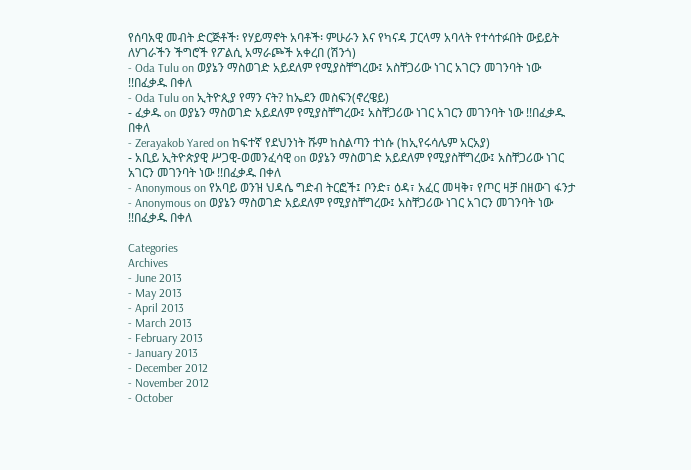የሰባአዊ መብት ድርጅቶች፡ የሃይማኖት አባቶች፡ ምሁራን እና የካናዳ ፓርላማ አባላት የተሳተፉበት ውይይት ለሃገራችን ችግሮች የፖልሲ አማራጮች አቀረበ (ሽንጎ)
- Oda Tulu on ወያኔን ማስወገድ አይደለም የሚያስቸግረው፤ አስቸጋሪው ነገር አገርን መገንባት ነው !!በፈቃዱ በቀለ
- Oda Tulu on ኢትዮጲያ የማን ናት? ከኤደን መስፍን(ኖረዌይ)
- ፈቃዱ on ወያኔን ማስወገድ አይደለም የሚያስቸግረው፤ አስቸጋሪው ነገር አገርን መገንባት ነው !!በፈቃዱ በቀለ
- Zerayakob Yared on ከፍተኛ የደህንነት ሹም ከስልጣን ተነሱ (ከኢየሩሳሌም አርአያ)
- አቢይ ኢትዮጵያዊ ሥጋዊ-ወመንፈሳዊ on ወያኔን ማስወገድ አይደለም የሚያስቸግረው፤ አስቸጋሪው ነገር አገርን መገንባት ነው !!በፈቃዱ በቀለ
- Anonymous on የአባይ ወንዝ ህዳሴ ግድብ ትርፎች፤ ቦንድ፣ ዕዳ፣ አፈር መዛቅ፣ የጦር ዛቻ በዘውገ ፋንታ
- Anonymous on ወያኔን ማስወገድ አይደለም የሚያስቸግረው፤ አስቸጋሪው ነገር አገርን መገንባት ነው !!በፈቃዱ በቀለ

Categories
Archives
- June 2013
- May 2013
- April 2013
- March 2013
- February 2013
- January 2013
- December 2012
- November 2012
- October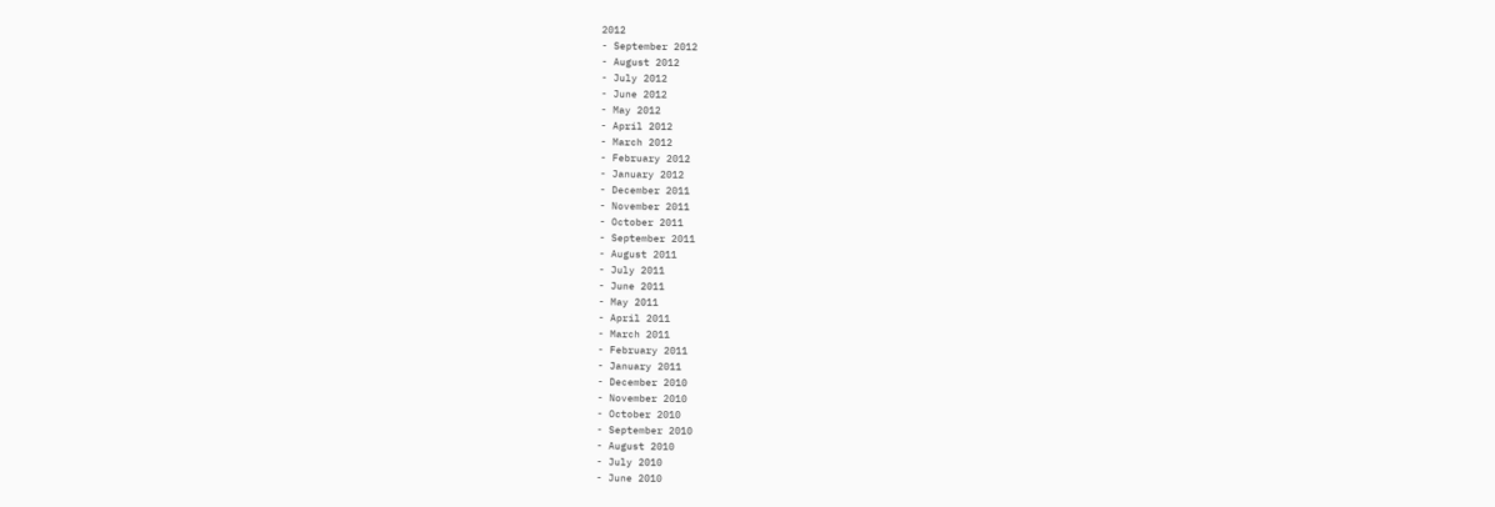2012
- September 2012
- August 2012
- July 2012
- June 2012
- May 2012
- April 2012
- March 2012
- February 2012
- January 2012
- December 2011
- November 2011
- October 2011
- September 2011
- August 2011
- July 2011
- June 2011
- May 2011
- April 2011
- March 2011
- February 2011
- January 2011
- December 2010
- November 2010
- October 2010
- September 2010
- August 2010
- July 2010
- June 2010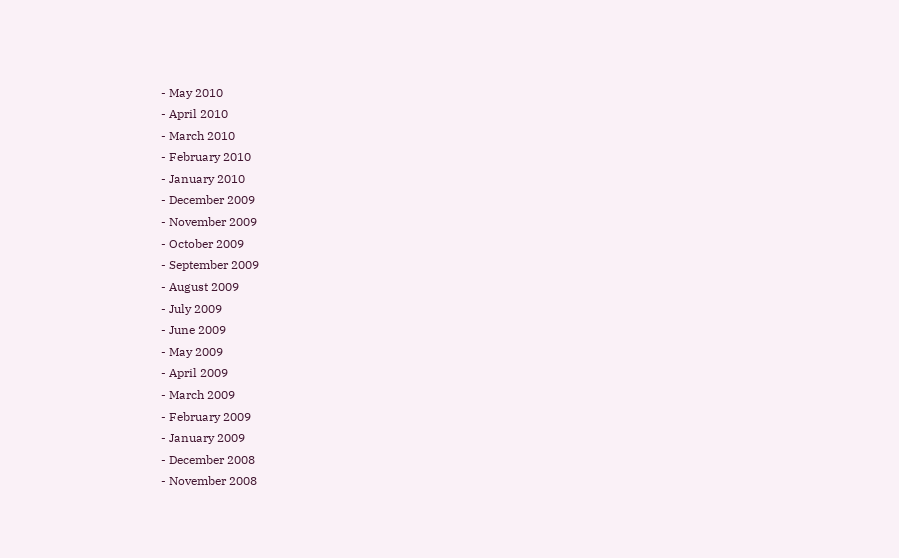- May 2010
- April 2010
- March 2010
- February 2010
- January 2010
- December 2009
- November 2009
- October 2009
- September 2009
- August 2009
- July 2009
- June 2009
- May 2009
- April 2009
- March 2009
- February 2009
- January 2009
- December 2008
- November 2008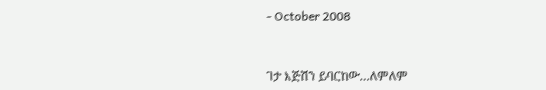- October 2008


ገታ እጅሽን ይባርከው…ለምለም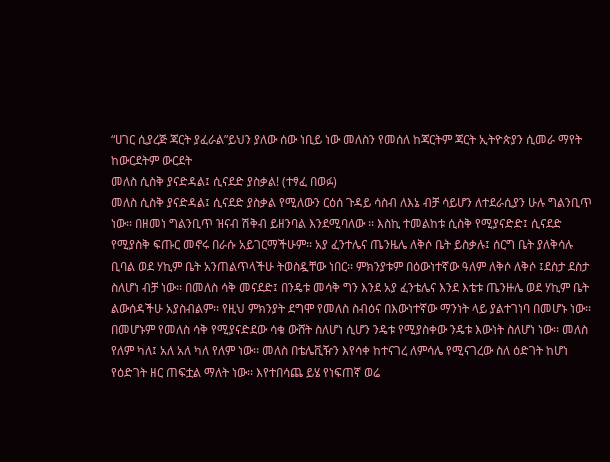“ሀገር ሲያረጅ ጃርት ያፈራል”ይህን ያለው ሰው ነቢይ ነው መለስን የመሰለ ከጃርትም ጃርት ኢትዮጵያን ሲመራ ማየት ከውርደትም ውርደት
መለስ ሲስቅ ያናድዳል፤ ሲናደድ ያስቃል! (ተፃፈ በወፉ)
መለስ ሲስቅ ያናድዳል፤ ሲናደድ ያስቃል የሚለውን ርዕሰ ጉዳይ ሳስብ ለእኔ ብቻ ሳይሆን ለተደራሲያን ሁሉ ግልንቢጥ ነው፡፡ በዘመነ ግልንቢጥ ዝናብ ሽቅብ ይዘንባል እንደሚባለው ፡፡ እስኪ ተመልከቱ ሲስቅ የሚያናድድ፤ ሲናደድ የሚያስቅ ፍጡር መኖሩ በራሱ አይገርማችሁም፡፡ አያ ፈንተሌና ጤንዜሌ ለቅሶ ቤት ይስቃሉ፤ ሰርግ ቤት ያለቅሳሉ ቢባል ወደ ሃኪም ቤት አንጠልጥላችሁ ትወስዷቸው ነበር፡፡ ምክንያቱም በዕውነተኛው ዓለም ለቅሶ ለቅሶ ፤ደስታ ደስታ ስለሆነ ብቻ ነው፡፡ በመለስ ሳቅ መናደድ፤ በንዴቱ መሳቅ ግን እንደ አያ ፈንቴሌና እንደ እቴቱ ጤንዙሌ ወደ ሃኪም ቤት ልውሰዳችሁ አያስብልም፡፡ የዚህ ምክንያት ደግሞ የመለስ ስብዕና በእውነተኛው ማንነት ላይ ያልተገነባ በመሆኑ ነው፡፡ በመሆኑም የመለስ ሳቅ የሚያናድደው ሳቁ ውሸት ስለሆነ ሲሆን ንዴቱ የሚያስቀው ንዴቱ እውነት ስለሆነ ነው፡፡ መለስ የለም ካለ፤ አለ አለ ካለ የለም ነው፡፡ መለስ በቴሌቪዥን እየሳቀ ከተናገረ ለምሳሌ የሚናገረው ስለ ዕድገት ከሆነ የዕድገት ዘር ጠፍቷል ማለት ነው፡፡ እየተበሳጨ ይሄ የነፍጠኛ ወሬ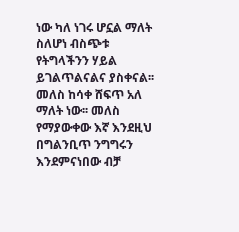ነው ካለ ነገሩ ሆኗል ማለት ስለሆነ ብስጭቱ የትግላችንን ሃይል ይገልጥልናልና ያስቀናል፡፡ መለስ ከሳቀ ሸፍጥ አለ ማለት ነው፡፡ መለስ የማያውቀው እኛ እንደዚህ በግልንቢጥ ንግግሩን እንደምናነበው ብቻ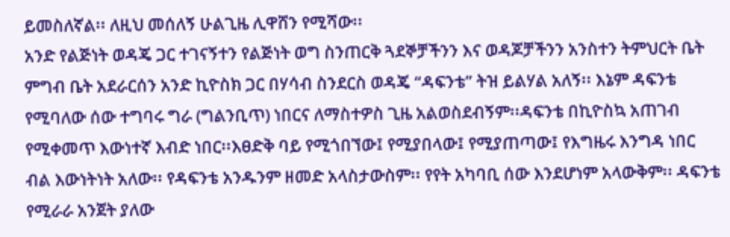ይመስለኛል፡፡ ለዚህ መሰለኝ ሁልጊዜ ሊዋሸን የሚሻው፡፡
አንድ የልጅነት ወዳጄ ጋር ተገናኝተን የልጅነት ወግ ስንጠርቅ ጓደኞቻችንን እና ወዳጆቻችንን አንስተን ትምህርት ቤት ምግብ ቤት አደራርሰን አንድ ኪዮስክ ጋር በሃሳብ ስንደርስ ወዳጄ “ዳፍንቴ” ትዝ ይልሃል አለኝ፡፡ እኔም ዳፍንቴ የሚባለው ሰው ተግባሩ ግራ (ግልንቢጥ) ነበርና ለማስተዎስ ጊዜ አልወስደብኝም፡፡ዳፍንቴ በኪዮስኳ አጠገብ የሚቀመጥ እውነተኛ እብድ ነበር፡፡እፀድቅ ባይ የሚጎበኘው፤ የሚያበላው፤ የሚያጠጣው፤ የእግዜሩ እንግዳ ነበር ብል እውነትነት አለው፡፡ የዳፍንቴ አንዱንም ዘመድ አላስታውስም፡፡ የየት አካባቢ ሰው እንደሆነም አላውቅም፡፡ ዳፍንቴ የሚራራ አንጀት ያለው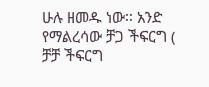ሁሉ ዘመዱ ነው፡፡ አንድ የማልረሳው ቻጋ ችፍርግ ( ቻቻ ችፍርግ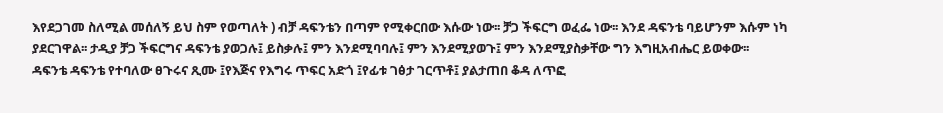እየደጋገመ ስለሚል መሰለኝ ይህ ስም የወጣለት ) ብቻ ዳፍንቴን በጣም የሚቀርበው እሱው ነው፡፡ ቻጋ ችፍርግ ወፈፌ ነው፡፡ እንደ ዳፍንቴ ባይሆንም እሱም ነካ ያደርገዋል፡፡ ታዲያ ቻጋ ችፍርግና ዳፍንቴ ያወጋሉ፤ ይስቃሉ፤ ምን እንደሚባባሉ፤ ምን እንደሚያወጉ፤ ምን እንደሚያስቃቸው ግን እግዚአብሔር ይወቀው፡፡
ዳፍንቴ ዳፍንቴ የተባለው ፀጉሩና ጺሙ ፤የእጅና የእግሩ ጥፍር አድጎ ፤የፊቱ ገፅታ ገርጥቶ፤ ያልታጠበ ቆዳ ለጥፎ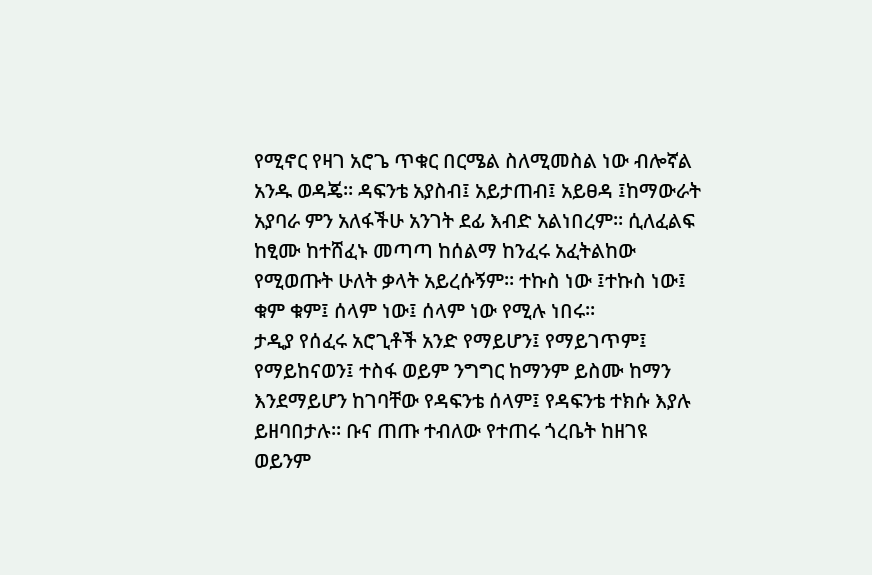የሚኖር የዛገ አሮጌ ጥቁር በርሜል ስለሚመስል ነው ብሎኛል አንዱ ወዳጄ፡፡ ዳፍንቴ አያስብ፤ አይታጠብ፤ አይፀዳ ፤ከማውራት አያባራ ምን አለፋችሁ አንገት ደፊ እብድ አልነበረም፡፡ ሲለፈልፍ ከፂሙ ከተሸፈኑ መጣጣ ከሰልማ ከንፈሩ አፈትልከው የሚወጡት ሁለት ቃላት አይረሱኝም፡፡ ተኩስ ነው ፤ተኩስ ነው፤ ቁም ቁም፤ ሰላም ነው፤ ሰላም ነው የሚሉ ነበሩ፡፡
ታዲያ የሰፈሩ አሮጊቶች አንድ የማይሆን፤ የማይገጥም፤ የማይከናወን፤ ተስፋ ወይም ንግግር ከማንም ይስሙ ከማን እንደማይሆን ከገባቸው የዳፍንቴ ሰላም፤ የዳፍንቴ ተክሱ እያሉ ይዘባበታሉ፡፡ ቡና ጠጡ ተብለው የተጠሩ ጎረቤት ከዘገዩ ወይንም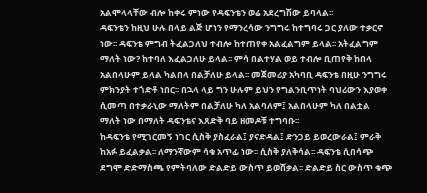አልሞላላቸው ብሎ ከቀሩ ምነው የዳፍንቴን ወሬ አደረግሽው ይባላል፡፡
ዳፍንቴን ከዚህ ሁሉ በላይ ልጅ ሆነን የማንረሳው ንግግሩ ከተግባሩ ጋር ያለው ተቃርኖ ነው፡፡ ዳፍንቴ ምግብ ትፈልጋለህ ተብሎ ከተጠየቀ አልፈልግም ይላል፡፡ አትፈልግም ማለት ነው? ከተባለ እፈልጋለሁ ይላል፡፡ ምሳ በልተሃል ወይ ተብሎ ቢጠየቅ ከበላ አልበላሁም ይላል ካልበላ በልቻለሁ ይላል፡፡ መጀመሪያ አካባቢ ዳፍንቴ በዚሁ ንግግሩ ምክንያት ተጎድቶ ነበር፡፡ በኋላ ላይ ግን ሁሉም ይህን የግልንቢጥነት ባህሪውን እያወቀ ሲመጣ በተቃራኒው ማለትም በልቻለሁ ካለ አልባለም፤ አልበላሁም ካለ በልቷል ማለት ነው በማለት ዳፍንቴና እጸድቅ ባይ ዘመዶቹ ተግባቡ፡፡
ከዳፍንቴ የሚገርመኝ ነገር ሲስቅ ያስፈራል፤ ያናድዳል፤ ድንጋይ ይወረውራል፤ ምራቅ ከአፉ ይፈልቃል፡፡ ለማንኛውም ሳቁ አጥፊ ነው፡፡ ሲስቅ ያለቅሳል፡፡ ዳፍንቴ ሲበሳጭ ደግሞ ድድማስጫ የምትባለው ድልድይ ውስጥ ይወሸቃል፡፡ ድልድይ ስር ውስጥ ቁጭ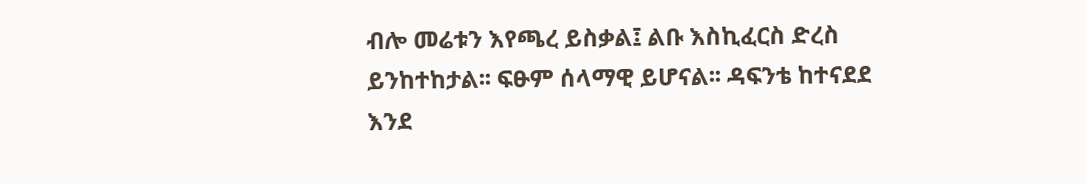ብሎ መሬቱን እየጫረ ይስቃል፤ ልቡ እስኪፈርስ ድረስ ይንከተከታል፡፡ ፍፁም ሰላማዊ ይሆናል፡፡ ዳፍንቴ ከተናደደ እንደ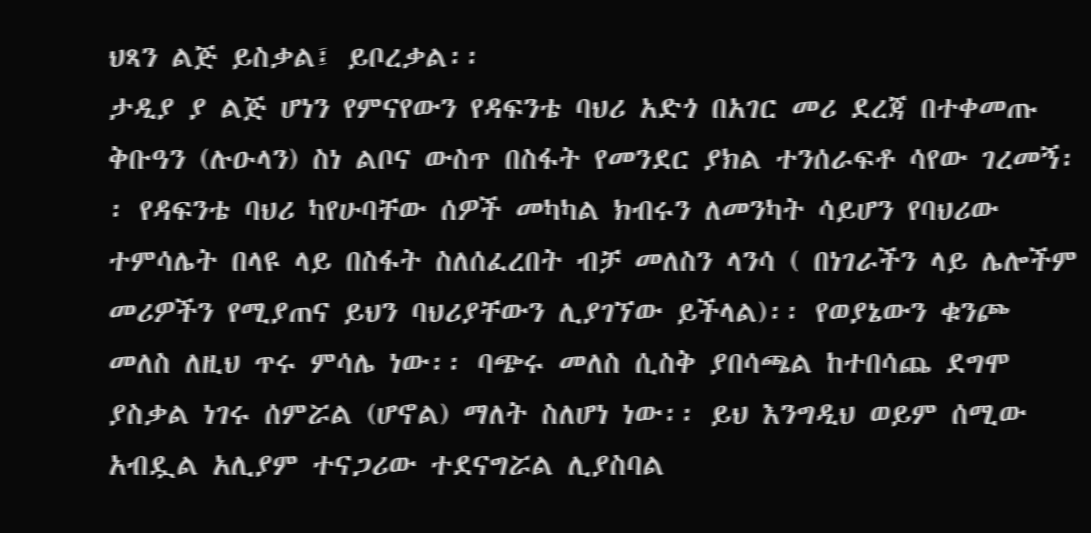ህጻን ልጅ ይስቃል፤ ይቦረቃል፡፡
ታዲያ ያ ልጅ ሆነን የምናየውን የዳፍንቴ ባህሪ አድጎ በአገር መሪ ደረጃ በተቀመጡ ቅቡዓን (ሉዑላን) ስነ ልቦና ውስጥ በስፋት የመንደር ያክል ተንሰራፍቶ ሳየው ገረመኝ፡፡ የዳፍንቴ ባህሪ ካየሁባቸው ሰዎች መካካል ክብሩን ለመንካት ሳይሆን የባህሪው ተምሳሌት በላዩ ላይ በስፋት ስለሰፈረበት ብቻ መለስን ላንሳ ( በነገራችን ላይ ሌሎችም መሪዎችን የሚያጠና ይህን ባህሪያቸውን ሊያገኘው ይችላል)፡፡ የወያኔውን ቁንጮ መለስ ለዚህ ጥሩ ምሳሌ ነው፡፡ ባጭሩ መለስ ሲስቅ ያበሳጫል ከተበሳጨ ደግሞ ያስቃል ነገሩ ሰምሯል (ሆኖል) ማለት ስለሆነ ነው፡፡ ይህ እንግዲህ ወይም ሰሚው አብዷል አሊያም ተናጋሪው ተደናግሯል ሊያስባል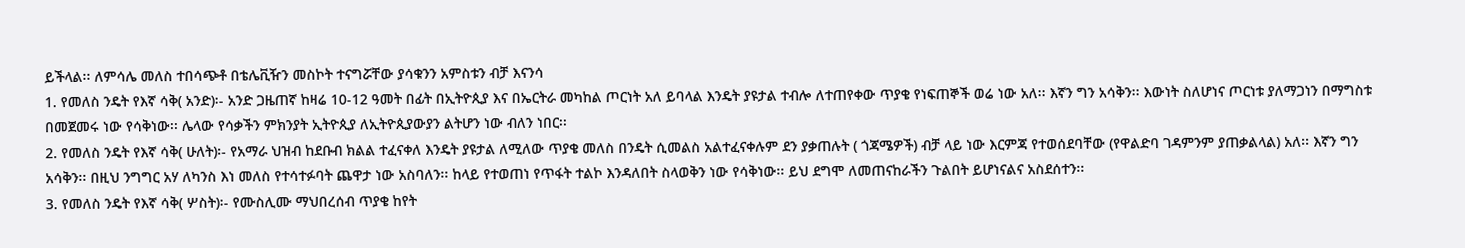ይችላል፡፡ ለምሳሌ መለስ ተበሳጭቶ በቴሌቪዥን መስኮት ተናግሯቸው ያሳቁንን አምስቱን ብቻ እናንሳ
1. የመለስ ንዴት የእኛ ሳቅ( አንድ)፡- አንድ ጋዜጠኛ ከዛሬ 10-12 ዓመት በፊት በኢትዮጲያ እና በኤርትራ መካከል ጦርነት አለ ይባላል እንዴት ያዩታል ተብሎ ለተጠየቀው ጥያቄ የነፍጠኞች ወሬ ነው አለ፡፡ እኛን ግን አሳቅን፡፡ እውነት ስለሆነና ጦርነቱ ያለማጋነን በማግስቱ በመጀመሩ ነው የሳቅነው፡፡ ሌላው የሳቃችን ምክንያት ኢትዮጲያ ለኢትዮጲያውያን ልትሆን ነው ብለን ነበር፡፡
2. የመለስ ንዴት የእኛ ሳቅ( ሁለት)፡- የአማራ ህዝብ ከደቡብ ክልል ተፈናቀለ እንዴት ያዩታል ለሚለው ጥያቄ መለስ በንዴት ሲመልስ አልተፈናቀሉም ደን ያቃጠሉት ( ጎጃሜዎች) ብቻ ላይ ነው እርምጃ የተወሰደባቸው (የዋልድባ ገዳምንም ያጠቃልላል) አለ፡፡ እኛን ግን አሳቅን፡፡ በዚህ ንግግር አሃ ለካንስ እነ መለስ የተሳተፉባት ጨዋታ ነው አስባለን፡፡ ከላይ የተወጠነ የጥፋት ተልኮ እንዳለበት ስላወቅን ነው የሳቅነው፡፡ ይህ ደግሞ ለመጠናከራችን ጉልበት ይሆነናልና አስደሰተን፡፡
3. የመለስ ንዴት የእኛ ሳቅ( ሦስት)፡- የሙስሊሙ ማህበረሰብ ጥያቄ ከየት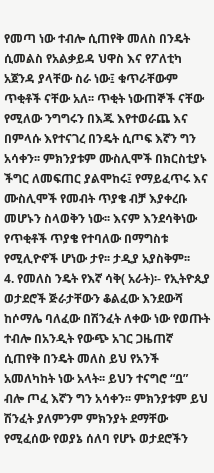የመጣ ነው ተብሎ ሲጠየቅ መለስ በንዴት ሲመልስ የአልቃይዳ ህዋስ እና የፖለቲካ አጀንዳ ያላቸው ስራ ነው፤ ቁጥራቸውም ጥቂቶች ናቸው አለ፡፡ ጥቂት ነውጠኞች ናቸው የሚለው ንግግሩን በእጁ እየተወራጨ እና በምላሱ እየተናገረ በንዴት ሲጦፍ እኛን ግን አሳቀን፡፡ ምክንያቱም ሙስሊሞች በክርስቲያኑ ችግር ለመፍጠር ያልሞከሩ፤ የማይፈጥሩ እና ሙስሊሞች የመብት ጥያቄ ብቻ እያቀረቡ መሆኑን ስላወቅን ነው፡፡ እናም እንደሳቅነው የጥቂቶች ጥያቄ የተባለው በማግስቱ የሚሊዮኖች ሆነው ታየ፡፡ ታዲያ አያስቅም፡፡
4. የመለስ ንዴት የእኛ ሳቅ( አራት)፡- የኢትዮጲያ ወታደሮች ጅራታቸውን ቆልፈው እንደውሻ ከሶማሌ ባለፈው በሽንፈት ለቀው ነው የወጡት ተብሎ በአንዲት የውጭ አገር ጋዜጠኛ ሲጠየቅ በንዴት መለስ ይህ የአንች አመለካከት ነው አላት፡፡ ይህን ተናግሮ “ቧ” ብሎ ጦፈ እኛን ግን አሳቀን፡፡ ምክንያቱም ይህ ሽንፈት ያለምንም ምክንያት ደማቸው የሚፈሰው የወያኔ ሰለባ የሆኑ ወታደሮችን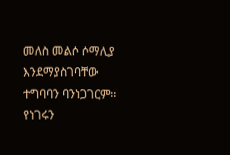መለስ መልሶ ሶማሊያ እንደማያስገባቸው ተግባባን ባንነጋገርም፡፡ የነገሩን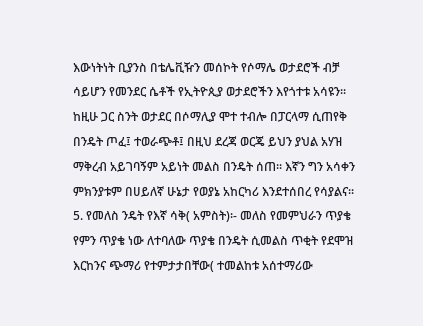እውነትነት ቢያንስ በቴሌቪዥን መሰኮት የሶማሌ ወታደሮች ብቻ ሳይሆን የመንደር ሴቶች የኢትዮጲያ ወታደሮችን እየጎተቱ አሳዩን፡፡ ከዚሁ ጋር ስንት ወታደር በሶማሊያ ሞተ ተብሎ በፓርላማ ሲጠየቅ በንዴት ጦፈ፤ ተወራጭቶ፤ በዚህ ደረጃ ወርጄ ይህን ያህል አሃዝ ማቅረብ አይገባኝም አይነት መልስ በንዴት ሰጠ፡፡ እኛን ግን አሳቀን ምክንያቱም በሀይለኛ ሁኔታ የወያኔ አከርካሪ እንደተሰበረ የሳያልና፡፡
5. የመለስ ንዴት የእኛ ሳቅ( አምስት)፡- መለስ የመምህራን ጥያቄ የምን ጥያቄ ነው ለተባለው ጥያቄ በንዴት ሲመልስ ጥቂት የደሞዝ እርከንና ጭማሪ የተምታታበቸው( ተመልከቱ አሰተማሪው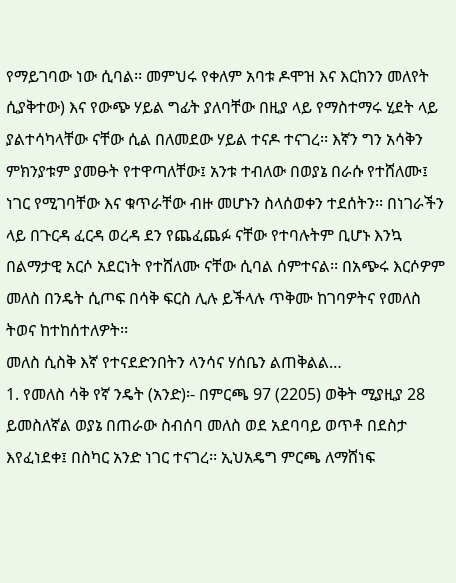የማይገባው ነው ሲባል፡፡ መምህሩ የቀለም አባቱ ዶሞዝ እና እርከንን መለየት ሲያቅተው) እና የውጭ ሃይል ግፊት ያለባቸው በዚያ ላይ የማስተማሩ ሂደት ላይ ያልተሳካላቸው ናቸው ሲል በለመደው ሃይል ተናዶ ተናገረ፡፡ እኛን ግን አሳቅን ምክንያቱም ያመፁት የተዋጣለቸው፤ አንቱ ተብለው በወያኔ በራሱ የተሸለሙ፤ ነገር የሚገባቸው እና ቁጥራቸው ብዙ መሆኑን ስላሰወቀን ተደሰትን፡፡ በነገራችን ላይ በጉርዳ ፈርዳ ወረዳ ደን የጨፈጨፉ ናቸው የተባሉትም ቢሆኑ እንኳ በልማታዊ አርሶ አደርነት የተሸለሙ ናቸው ሲባል ሰምተናል፡፡ በአጭሩ እርሶዎም መለስ በንዴት ሲጦፍ በሳቅ ፍርስ ሊሉ ይችላሉ ጥቅሙ ከገባዎትና የመለስ ትወና ከተከሰተለዎት፡፡
መለስ ሲስቅ እኛ የተናደድንበትን ላንሳና ሃሰቤን ልጠቅልል…
1. የመለስ ሳቅ የኛ ንዴት (አንድ)፡- በምርጫ 97 (2205) ወቅት ሚያዚያ 28 ይመስለኛል ወያኔ በጠራው ስብሰባ መለስ ወደ አደባባይ ወጥቶ በደስታ እየፈነደቀ፤ በስካር አንድ ነገር ተናገረ፡፡ ኢህአዴግ ምርጫ ለማሸነፍ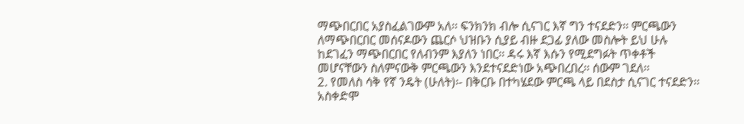ማጭበርበር አያስፈልገውም አለ፡፡ ፍንክንክ ብሎ ሲናገር እኛ ግን ተናደድን፡፡ ምርጫውን ለማጭበርበር መሰናዶውን ጨርሶ ህዝቡን ሲያይ ብዙ ደጋፊ ያለው መስሎት ይህ ሁሉ ከደገፈን ማጭበርበር የለብንም እያለን ነበር፡፡ ዳሩ እኛ እሱን የሚደግፉት ጥቀቶች መሆናቸውን ስለምናውቅ ምርጫውን እንደተናደድነው አጭበረበረ፡፡ ሰውም ገደለ፡፡
2. የመለስ ሳቅ የኛ ንዴት (ሁለት)፡- በቅርቡ በተካሄደው ምርጫ ላይ በደስታ ሲናገር ተናደድን፡፡ አስቀድሞ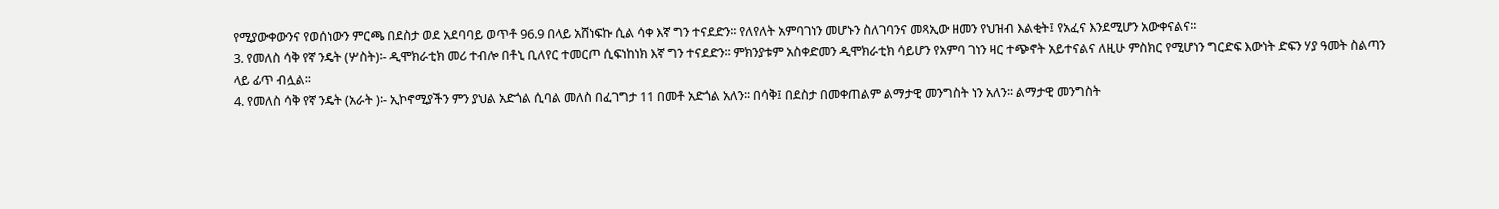የሚያውቀውንና የወሰነውን ምርጫ በደስታ ወደ አደባባይ ወጥቶ 96.9 በላይ አሸነፍኩ ሲል ሳቀ እኛ ግን ተናደድን፡፡ የለየለት አምባገነን መሆኑን ስለገባንና መጻኢው ዘመን የህዝብ እልቂት፤ የአፈና እንደሚሆን አውቀናልና፡፡
3. የመለስ ሳቅ የኛ ንዴት (ሦስት)፡- ዲሞክራቲክ መሪ ተብሎ በቶኒ ቢለየር ተመርጦ ሲፍነከነክ እኛ ግን ተናደድን፡፡ ምክንያቱም አስቀድመን ዲሞክራቲክ ሳይሆን የአምባ ገነን ዛር ተጭኖት አይተናልና ለዚሁ ምስክር የሚሆነን ግርድፍ እውነት ድፍን ሃያ ዓመት ስልጣን ላይ ፊጥ ብሏል፡፡
4. የመለስ ሳቅ የኛ ንዴት (አራት )፡- ኢኮኖሚያችን ምን ያህል አድጎል ሲባል መለስ በፈገግታ 11 በመቶ አድጎል አለን፡፡ በሳቅ፤ በደስታ በመቀጠልም ልማታዊ መንግስት ነን አለን፡፡ ልማታዊ መንግስት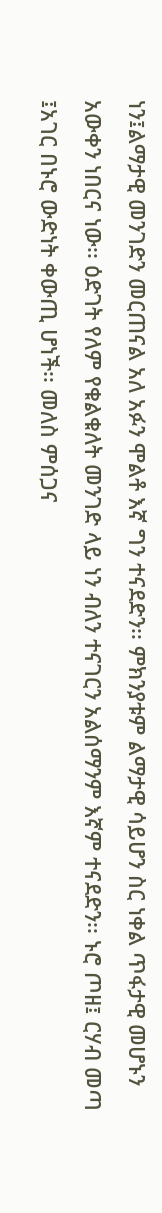ነን፤ልማታዊ መንገድን መርጠናል አለ አፉን ሞልቶ እኛ ግን ተናደድን፡፡ ምክንያቱም ልማታዊ ሳይሆን ስር ነቀል ጥፋታዊ መሆኑን አውቀን ነበርና ነው፡፡ ዕድገት የለም የቁልቁለት መንገድ ላይ ነን ብለን ተናገርን አልሰማንም እኛም ተናደድን፡፡ ኑሮ ጦዘ፤ ርሃብ መጣ ፤አገር በኑሮ ውድነት ቀውጢ ሆነች፡፡ መለስ ምሰጋና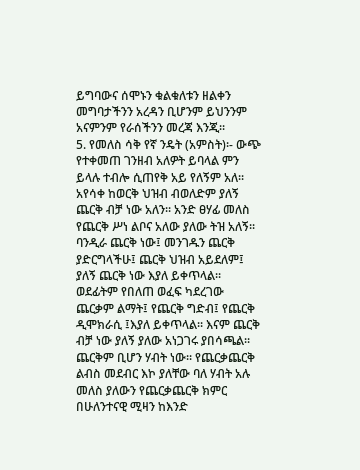ይግባውና ሰሞኑን ቁልቁለቱን ዘልቀን መግባታችንን አረዳን ቢሆንም ይህንንም አናምንም የራሰችንን መረጃ እንጂ፡፡
5. የመለስ ሳቅ የኛ ንዴት (አምስት)፡- ውጭ የተቀመጠ ገንዘብ አለዎት ይባላል ምን ይላሉ ተብሎ ሲጠየቅ አይ የለኝም አለ፡፡ አየሳቀ ከወርቅ ህዝብ ብወለድም ያለኝ ጨርቅ ብቻ ነው አለን፡፡ አንድ ፀሃፊ መለስ የጨርቅ ሥነ ልቦና አለው ያለው ትዝ አለኝ፡፡ ባንዲራ ጨርቅ ነው፤ መንገዱን ጨርቅ ያድርግላችሁ፤ ጨርቅ ህዝብ አይደለም፤ ያለኝ ጨርቅ ነው እያለ ይቀጥላል፡፡ ወደፊትም የበለጠ ወፈፍ ካደረገው ጨርቃም ልማት፤ የጨርቅ ግድብ፤ የጨርቅ ዲሞክራሲ ፤እያለ ይቀጥላል፡፡ እናም ጨርቅ ብቻ ነው ያለኝ ያለው አነጋገሩ ያበሳጫል፡፡ ጨርቅም ቢሆን ሃብት ነው፡፡ የጨርቃጨርቅ ልብስ መደብር እኮ ያለቸው ባለ ሃብት አሉ መለስ ያለውን የጨርቃጨርቅ ክምር በሁለንተናዊ ሚዛን ከእንድ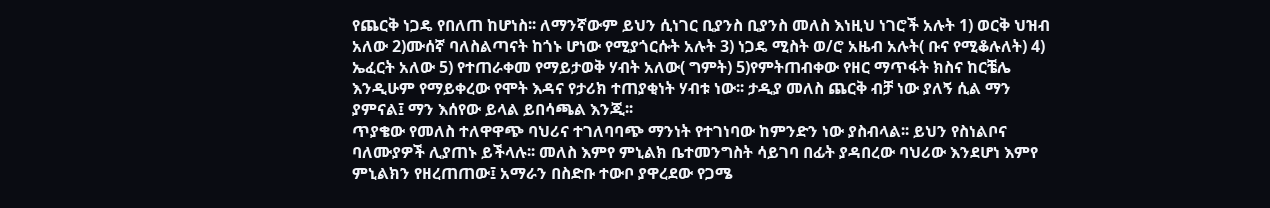የጨርቅ ነጋዴ የበለጠ ከሆነስ፡፡ ለማንኛውም ይህን ሲነገር ቢያንስ ቢያንስ መለስ እነዚህ ነገሮች አሉት 1) ወርቅ ህዝብ አለው 2)ሙሰኛ ባለስልጣናት ከጎኑ ሆነው የሚያጎርሱት አሉት 3) ነጋዴ ሚስት ወ/ሮ አዜብ አሉት( ቡና የሚቆሉለት) 4) ኤፈርት አለው 5) የተጠራቀመ የማይታወቅ ሃብት አለው( ግምት) 5)የምትጠብቀው የዘር ማጥፋት ክስና ከርቼሌ እንዲሁም የማይቀረው የሞት እዳና የታሪክ ተጠያቂነት ሃብቱ ነው፡፡ ታዲያ መለስ ጨርቅ ብቻ ነው ያለኝ ሲል ማን ያምናል፤ ማን እሰየው ይላል ይበሳጫል እንጂ፡፡
ጥያቄው የመለስ ተለዋዋጭ ባህሪና ተገለባባጭ ማንነት የተገነባው ከምንድን ነው ያስብላል፡፡ ይህን የስነልቦና ባለሙያዎች ሊያጠኑ ይችላሉ፡፡ መለስ እምየ ምኒልክ ቤተመንግስት ሳይገባ በፊት ያዳበረው ባህሪው እንደሆነ እምየ ምኒልክን የዘረጠጠው፤ አማራን በስድቡ ተውቦ ያዋረደው የጋሜ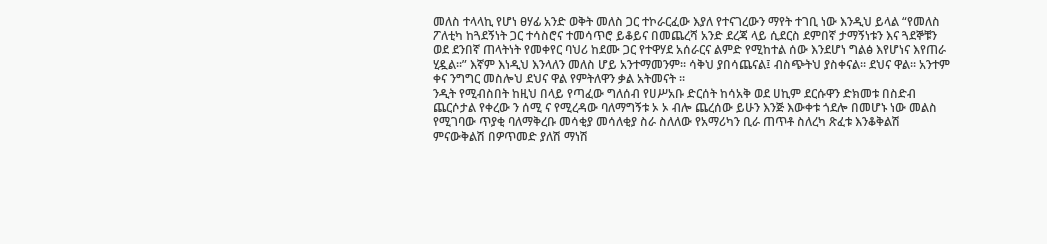መለስ ተላላኪ የሆነ ፀሃፊ አንድ ወቅት መለስ ጋር ተኮራርፈው እያለ የተናገረውን ማየት ተገቢ ነው እንዲህ ይላል “የመለስ ፖለቲካ ከጓደኝነት ጋር ተሳስሮና ተመሳጥሮ ይቆይና በመጨረሻ አንድ ደረጃ ላይ ሲደርስ ደምበኛ ታማኝነቱን እና ጓደኞቹን ወደ ደንበኛ ጠላትነት የመቀየር ባህሪ ከደሙ ጋር የተዋሃደ አሰራርና ልምድ የሚከተል ሰው እንደሆነ ግልፅ እየሆነና እየጠራ ሂዷል፡፡” እኛም እነዲህ እንላለን መለስ ሆይ አንተማመንም፡፡ ሳቅህ ያበሳጨናል፤ ብስጭትህ ያስቀናል፡፡ ደህና ዋል፡፡ አንተም ቀና ንግግር መስሎህ ደህና ዋል የምትለዋን ቃል አትመናት ፡፡
ንዲት የሚብስበት ከዚህ በላይ የጣፈው ግለሰብ የሀሥአቡ ድርሰት ከሳአቅ ወደ ሀኪም ደርሱዋን ድክመቱ በስድብ ጨርሶታል የቀረው ን ሰሚ ና የሚረዳው ባለማግኝቱ ኦ ኦ ብሎ ጨረሰው ይሁን እንጅ እውቀቱ ጎደሎ በመሆኑ ነው መልስ የሚገባው ጥያቂ ባለማቅረቡ መሳቂያ መሳለቂያ ስራ ስለለው የአማሪካን ቢራ ጠጥቶ ስለረካ ጽፈቱ እንቆቅልሽ ምናውቅልሽ በዎጥመድ ያለሽ ማነሽ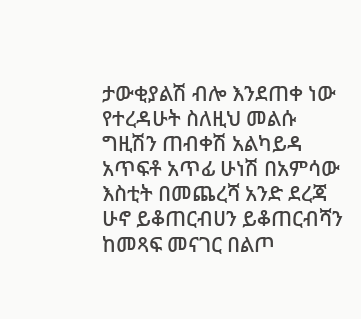ታውቂያልሽ ብሎ እንደጠቀ ነው የተረዳሁት ስለዚህ መልሱ ግዚሽን ጠብቀሽ አልካይዳ አጥፍቶ አጥፊ ሁነሽ በአምሳው እስቲት በመጨረሻ አንድ ደረጃ ሁኖ ይቆጠርብሀን ይቆጠርብሻን ከመጻፍ መናገር በልጦ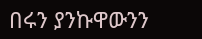በሩን ያንኩዋውንን